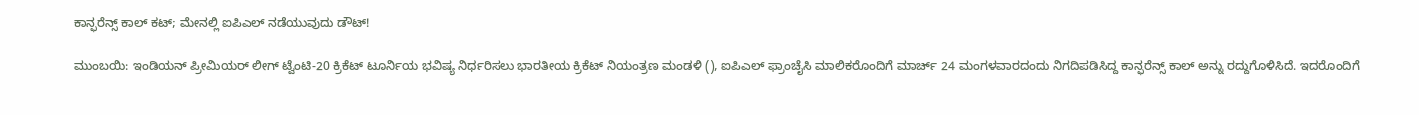ಕಾನ್ಫರೆನ್ಸ್ ಕಾಲ್ ಕಟ್; ಮೇನಲ್ಲಿ ಐಪಿಎಲ್ ನಡೆಯುವುದು ಡೌಟ್!

ಮುಂಬಯಿ: ಇಂಡಿಯನ್ ಪ್ರೀಮಿಯರ್ ಲೀಗ್ ಟ್ವೆಂಟಿ-20 ಕ್ರಿಕೆಟ್ ಟೂರ್ನಿಯ ಭವಿಷ್ಯ ನಿರ್ಧರಿಸಲು ಭಾರತೀಯ ಕ್ರಿಕೆಟ್ ನಿಯಂತ್ರಣ ಮಂಡಳಿ (), ಐಪಿಎಲ್ ಫ್ರಾಂಚೈಸಿ ಮಾಲಿಕರೊಂದಿಗೆ ಮಾರ್ಚ್ 24 ಮಂಗಳವಾರದಂದು ನಿಗದಿಪಡಿಸಿದ್ದ ಕಾನ್ಫರೆನ್ಸ್ ಕಾಲ್ ಅನ್ನು ರದ್ದುಗೊಳಿಸಿದೆ. ಇದರೊಂದಿಗೆ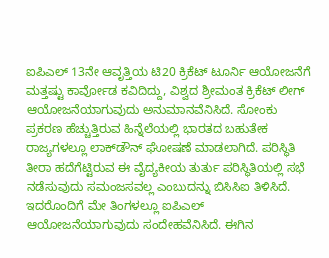ಐಪಿಎಲ್ 13ನೇ ಆವೃತ್ತಿಯ ಟಿ20 ಕ್ರಿಕೆಟ್ ಟೂರ್ನಿ ಆಯೋಜನೆಗೆ ಮತ್ತಷ್ಟು ಕಾರ್ವೋಡ ಕವಿದಿದ್ದು, ವಿಶ್ವದ ಶ್ರೀಮಂತ ಕ್ರಿಕೆಟ್ ಲೀಗ್ ಆಯೋಜನೆಯಾಗುವುದು ಅನುಮಾನವೆನಿಸಿದೆ. ಸೋಂಕು ಪ್ರಕರಣ ಹೆಚ್ಚುತ್ತಿರುವ ಹಿನ್ನೆಲೆಯಲ್ಲಿ ಭಾರತದ ಬಹುತೇಕ ರಾಜ್ಯಗಳಲ್ಲೂ ಲಾಕ್‌ಡೌನ್ ಘೋಷಣೆ ಮಾಡಲಾಗಿದೆ. ಪರಿಸ್ಥಿತಿ ತೀರಾ ಹದೆಗೆಟ್ಟಿರುವ ಈ ವೈದ್ಯಕೀಯ ತುರ್ತು ಪರಿಸ್ಥಿತಿಯಲ್ಲಿ ಸಭೆ ನಡೆಸುವುದು ಸಮಂಜಸವಲ್ಲ ಎಂಬುದನ್ನು ಬಿಸಿಸಿಐ ತಿಳಿಸಿದೆ. ಇದರೊಂದಿಗೆ ಮೇ ತಿಂಗಳಲ್ಲೂ ಐಪಿಎಲ್ ಆಯೋಜನೆಯಾಗುವುದು ಸಂದೇಹವೆನಿಸಿದೆ. ಈಗಿನ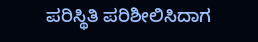ಪರಿಸ್ಥಿತಿ ಪರಿಶೀಲಿಸಿದಾಗ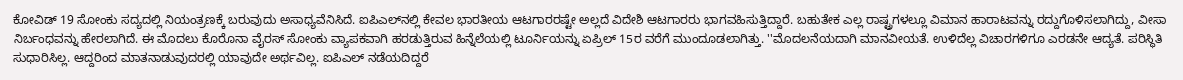ಕೋವಿಡ್ 19 ಸೋಂಕು ಸದ್ಯದಲ್ಲಿ ನಿಯಂತ್ರಣಕ್ಕೆ ಬರುವುದು ಅಸಾಧ್ಯವೆನಿಸಿದೆ. ಐಪಿಎಲ್‌ನಲ್ಲಿ ಕೇವಲ ಭಾರತೀಯ ಆಟಗಾರರಷ್ಟೇ ಅಲ್ಲದೆ ವಿದೇಶಿ ಆಟಗಾರರು ಭಾಗವಹಿಸುತ್ತಿದ್ದಾರೆ. ಬಹುತೇಕ ಎಲ್ಲ ರಾಷ್ಟ್ರಗಳಲ್ಲೂ ವಿಮಾನ ಹಾರಾಟವನ್ನು ರದ್ದುಗೊಳಿಸಲಾಗಿದ್ದು, ವೀಸಾ ನಿರ್ಬಂಧವನ್ನು ಹೇರಲಾಗಿದೆ. ಈ ಮೊದಲು ಕೊರೊನಾ ವೈರಸ್ ಸೋಂಕು ವ್ಯಾಪಕವಾಗಿ ಹರಡುತ್ತಿರುವ ಹಿನ್ನೆಲೆಯಲ್ಲಿ ಟೂರ್ನಿಯನ್ನು ಏಪ್ರಿಲ್ 15ರ ವರೆಗೆ ಮುಂದೂಡಲಾಗಿತ್ತು. ''ಮೊದಲನೆಯದಾಗಿ ಮಾನವೀಯತೆ. ಉಳಿದೆಲ್ಲ ವಿಚಾರಗಳಿಗೂ ಎರಡನೇ ಆದ್ಯತೆ. ಪರಿಸ್ಥಿತಿ ಸುಧಾರಿಸಿಲ್ಲ. ಆದ್ದರಿಂದ ಮಾತನಾಡುವುದರಲ್ಲಿ ಯಾವುದೇ ಅರ್ಥವಿಲ್ಲ. ಐಪಿಎಲ್ ನಡೆಯದಿದ್ದರೆ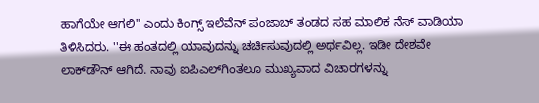ಹಾಗೆಯೇ ಆಗಲಿ'' ಎಂದು ಕಿಂಗ್ಸ್ ಇಲೆವೆನ್ ಪಂಜಾಬ್ ತಂಡದ ಸಹ ಮಾಲಿಕ ನೆಸ್ ವಾಡಿಯಾ ತಿಳಿಸಿದರು. ''ಈ ಹಂತದಲ್ಲಿ ಯಾವುದನ್ನು ಚರ್ಚಿಸುವುದಲ್ಲಿ ಅರ್ಥವಿಲ್ಲ. ಇಡೀ ದೇಶವೇ ಲಾಕ್‌ಡೌನ್ ಆಗಿದೆ. ನಾವು ಐಪಿಎಲ್‌ಗಿಂತಲೂ ಮುಖ್ಯವಾದ ವಿಚಾರಗಳನ್ನು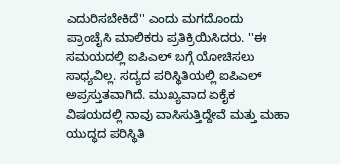ಎದುರಿಸಬೇಕಿದೆ'' ಎಂದು ಮಗದೊಂದು ಪ್ರಾಂಚೈಸಿ ಮಾಲಿಕರು ಪ್ರತಿಕ್ರಿಯಿಸಿದರು. ''ಈ ಸಮಯದಲ್ಲಿ ಐಪಿಎಲ್ ಬಗ್ಗೆ ಯೋಚಿಸಲು ಸಾಧ್ಯವಿಲ್ಲ. ಸದ್ಯದ ಪರಿಸ್ಥಿತಿಯಲ್ಲಿ ಐಪಿಎಲ್ ಅಪ್ರಸ್ತುತವಾಗಿದೆ. ಮುಖ್ಯವಾದ ಏಕೈಕ ವಿಷಯದಲ್ಲಿ ನಾವು ವಾಸಿಸುತ್ತಿದ್ದೇವೆ ಮತ್ತು ಮಹಾ ಯುದ್ಧದ ಪರಿಸ್ಥಿತಿ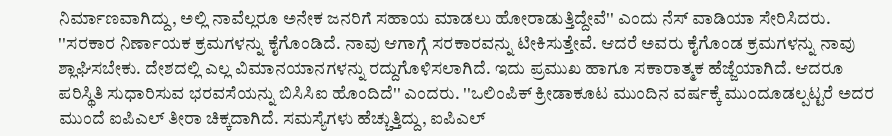ನಿರ್ಮಾಣವಾಗಿದ್ದು, ಅಲ್ಲಿ ನಾವೆಲ್ಲರೂ ಅನೇಕ ಜನರಿಗೆ ಸಹಾಯ ಮಾಡಲು ಹೋರಾಡುತ್ತಿದ್ದೇವೆ'' ಎಂದು ನೆಸ್ ವಾಡಿಯಾ ಸೇರಿಸಿದರು. ''ಸರಕಾರ ನಿರ್ಣಾಯಕ ಕ್ರಮಗಳನ್ನು ಕೈಗೊಂಡಿದೆ. ನಾವು ಆಗಾಗ್ಗೆ ಸರಕಾರವನ್ನು ಟೀಕಿಸುತ್ತೇವೆ. ಆದರೆ ಅವರು ಕೈಗೊಂಡ ಕ್ರಮಗಳನ್ನು ನಾವು ಶ್ಲಾಘಿಸಬೇಕು. ದೇಶದಲ್ಲಿ ಎಲ್ಲ ವಿಮಾನಯಾನಗಳನ್ನು ರದ್ದುಗೊಳಿಸಲಾಗಿದೆ. ಇದು ಪ್ರಮುಖ ಹಾಗೂ ಸಕಾರಾತ್ಮಕ ಹೆಜ್ಜೆಯಾಗಿದೆ. ಆದರೂ ಪರಿಸ್ಥಿತಿ ಸುಧಾರಿಸುವ ಭರವಸೆಯನ್ನು ಬಿಸಿಸಿಐ ಹೊಂದಿದೆ'' ಎಂದರು. ''ಒಲಿಂಪಿಕ್ ಕ್ರೀಡಾಕೂಟ ಮುಂದಿನ ವರ್ಷಕ್ಕೆ ಮುಂದೂಡಲ್ಪಟ್ಟರೆ ಅದರ ಮುಂದೆ ಐಪಿಎಲ್ ತೀರಾ ಚಿಕ್ಕದಾಗಿದೆ. ಸಮಸ್ಯೆಗಳು ಹೆಚ್ಚುತ್ತಿದ್ದು, ಐಪಿಎಲ್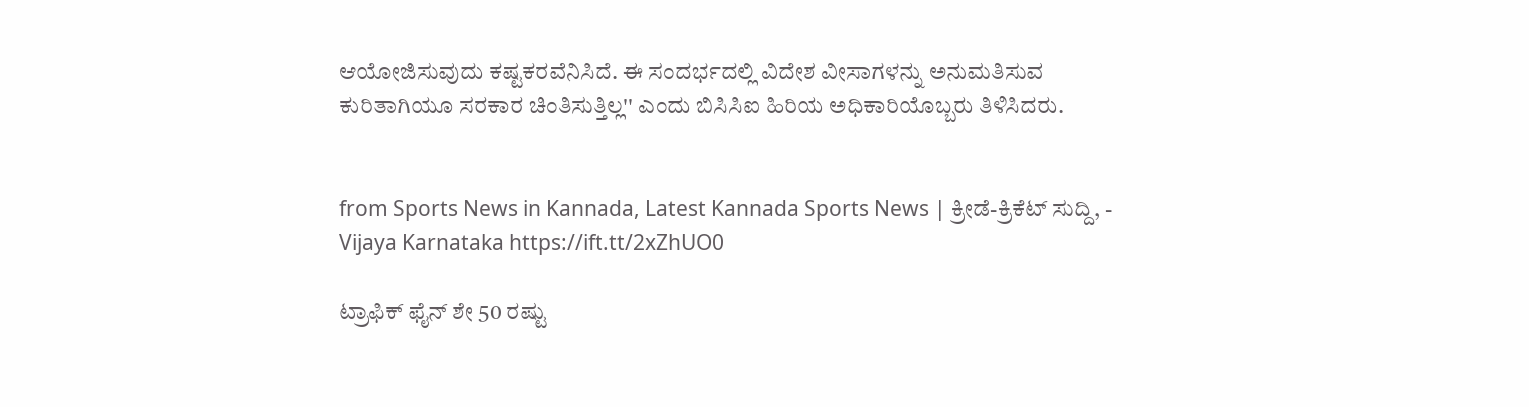ಆಯೋಜಿಸುವುದು ಕಷ್ಟಕರವೆನಿಸಿದೆ. ಈ ಸಂದರ್ಭದಲ್ಲಿ ವಿದೇಶ ವೀಸಾಗಳನ್ನು ಅನುಮತಿಸುವ ಕುರಿತಾಗಿಯೂ ಸರಕಾರ ಚಿಂತಿಸುತ್ತಿಲ್ಲ'' ಎಂದು ಬಿಸಿಸಿಐ ಹಿರಿಯ ಅಧಿಕಾರಿಯೊಬ್ಬರು ತಿಳಿಸಿದರು.


from Sports News in Kannada, Latest Kannada Sports News | ಕ್ರೀಡೆ-ಕ್ರಿಕೆಟ್ ಸುದ್ದಿ, - Vijaya Karnataka https://ift.tt/2xZhUO0

ಟ್ರಾಫಿಕ್‌ ಫೈನ್‌ ಶೇ 50 ರಷ್ಟು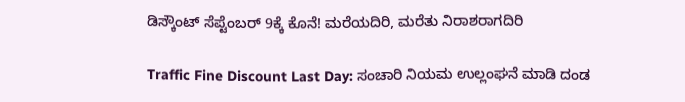ಡಿಸ್ಕೌಂಟ್‌ ಸೆಪ್ಟೆಂಬರ್‌ 9ಕ್ಕೆ ಕೊನೆ! ಮರೆಯದಿರಿ, ಮರೆತು ನಿರಾಶರಾಗದಿರಿ

Traffic Fine Discount Last Day: ಸಂಚಾರಿ ನಿಯಮ ಉಲ್ಲಂಘನೆ ಮಾಡಿ ದಂಡ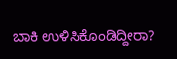ಬಾಕಿ ಉಳಿಸಿಕೊಂಡಿದ್ದೀರಾ?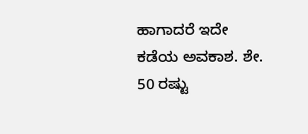ಹಾಗಾದರೆ ಇದೇ ಕಡೆಯ ಅವಕಾಶ. ಶೇ. 50 ರಷ್ಟು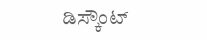ಡಿಸ್ಕೌಂಟ್‌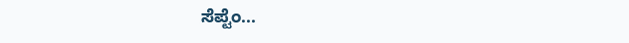ಸೆಪ್ಟೆಂ...